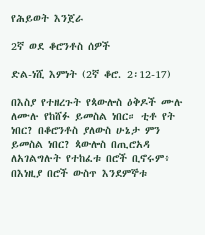የሕይወት እንጀራ

2ኛ ወደ ቆሮንቶስ ሰዎች

ድል-ነሺ እምነት (2ኛ ቆሮ. 2፡12-17)

በእስያ የተዘረጉት የጳውሎስ ዕቅዶች ሙሉ ለሙሉ የከሸፉ ይመስል ነበር። ቲቶ የት ነበር? በቆሮንቶስ ያለውስ ሁኔታ ምን ይመስል ነበር? ጳውሎስ በጢሮአዳ ለአገልግሉት የተከፈቱ በሮች ቢኖሩም፥ በእነዚያ በሮች ውስጥ እንደምኞቱ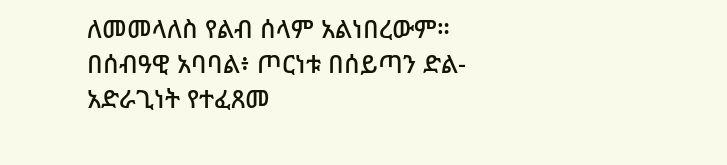ለመመላለስ የልብ ሰላም አልነበረውም። በሰብዓዊ አባባል፥ ጦርነቱ በሰይጣን ድል-አድራጊነት የተፈጸመ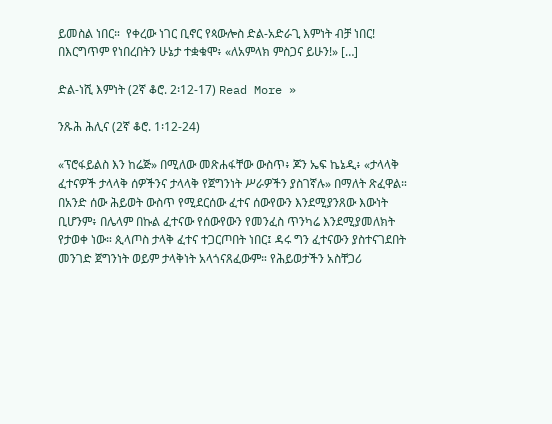ይመስል ነበር።  የቀረው ነገር ቢኖር የጳውሎስ ድል-አድራጊ እምነት ብቻ ነበር! በእርግጥም የነበረበትን ሁኔታ ተቋቁሞ፥ «ለአምላክ ምስጋና ይሁን!» […]

ድል-ነሺ እምነት (2ኛ ቆሮ. 2፡12-17) Read More »

ንጹሕ ሕሊና (2ኛ ቆሮ. 1፡12-24)

«ፕሮፋይልስ እን ከሬጅ» በሚለው መጽሐፋቸው ውስጥ፥ ጆን ኤፍ ኬኔዲ፥ «ታላላቅ ፈተናዎች ታላላቅ ሰዎችንና ታላላቅ የጀግንነት ሥራዎችን ያስገኛሉ» በማለት ጽፈዋል።  በአንድ ሰው ሕይወት ውስጥ የሚደርሰው ፈተና ሰውየውን እንደሚያንጸው እውነት ቢሆንም፥ በሌላም በኩል ፈተናው የሰውየውን የመንፈስ ጥንካሬ እንደሚያመለክት የታወቀ ነው። ጲላጦስ ታላቅ ፈተና ተጋርጦበት ነበር፤ ዳሩ ግን ፈተናውን ያስተናገደበት መንገድ ጀግንነት ወይም ታላቅነት አላጎናጸፈውም። የሕይወታችን አስቸጋሪ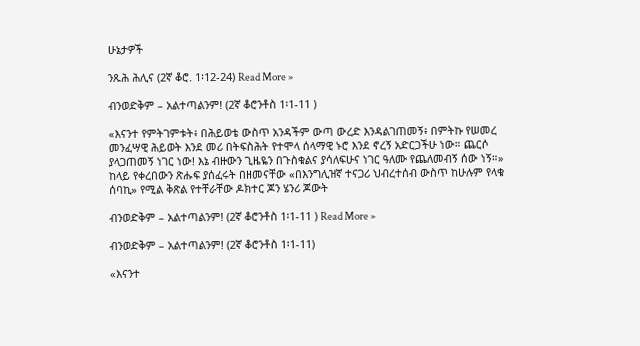ሁኔታዎች

ንጹሕ ሕሊና (2ኛ ቆሮ. 1፡12-24) Read More »

ብንወድቅም – አልተጣልንም! (2ኛ ቆሮንቶስ 1፡1-11 )

«እናንተ የምትገምቱት፥ በሕይወቴ ውስጥ አንዳችም ውጣ ውረድ እንዳልገጠመኝ፥ በምትኩ የሠመረ መንፈሣዊ ሕይወት እንደ መሪ በትፍስሕት የተሞላ ሰላማዊ ኑሮ እንደ ኖረኝ አድርጋችሁ ነው። ጨርሶ ያላጋጠመኝ ነገር ነው! እኔ ብዙውን ጊዜዬን በጉስቁልና ያሳለፍሁና ነገር ዓለሙ የጨለመብኝ ሰው ነኝ።»  ከላይ የቀረበውን ጽሑፍ ያሰፈሩት በዘመናቸው «በእንግሊዝኛ ተናጋሪ ህብረተሰብ ውስጥ ከሁሉም የላቁ ሰባኪ» የሚል ቅጽል የተቸራቸው ዶክተር ጆን ሄንሪ ጆውት

ብንወድቅም – አልተጣልንም! (2ኛ ቆሮንቶስ 1፡1-11 ) Read More »

ብንወድቅም – አልተጣልንም! (2ኛ ቆሮንቶስ 1፡1-11)

«እናንተ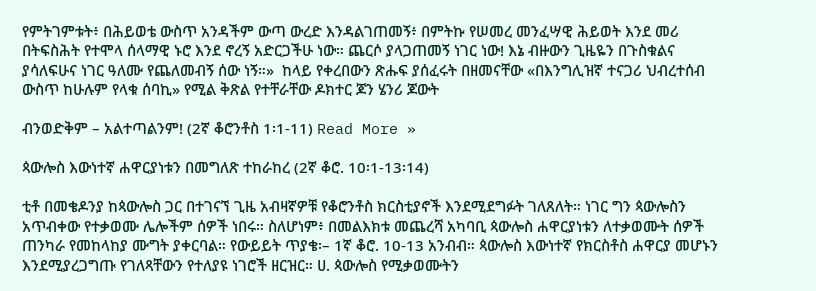የምትገምቱት፥ በሕይወቴ ውስጥ አንዳችም ውጣ ውረድ እንዳልገጠመኝ፥ በምትኩ የሠመረ መንፈሣዊ ሕይወት እንደ መሪ በትፍስሕት የተሞላ ሰላማዊ ኑሮ እንደ ኖረኝ አድርጋችሁ ነው። ጨርሶ ያላጋጠመኝ ነገር ነው! እኔ ብዙውን ጊዜዬን በጉስቁልና ያሳለፍሁና ነገር ዓለሙ የጨለመብኝ ሰው ነኝ።»  ከላይ የቀረበውን ጽሑፍ ያሰፈሩት በዘመናቸው «በእንግሊዝኛ ተናጋሪ ህብረተሰብ ውስጥ ከሁሉም የላቁ ሰባኪ» የሚል ቅጽል የተቸራቸው ዶክተር ጆን ሄንሪ ጆውት

ብንወድቅም – አልተጣልንም! (2ኛ ቆሮንቶስ 1፡1-11) Read More »

ጳውሎስ እውነተኛ ሐዋርያነቱን በመግለጽ ተከራከረ (2ኛ ቆሮ. 10፡1-13፡14)

ቲቶ በመቄዶንያ ከጳውሎስ ጋር በተገናኘ ጊዜ አብዛኛዎቹ የቆሮንቶስ ክርስቲያኖች እንደሚደግፉት ገለጸለት። ነገር ግን ጳውሎስን አጥብቀው የተቃወሙ ሌሎችም ሰዎች ነበሩ። ስለሆነም፥ በመልእክቱ መጨረሻ አካባቢ ጳውሎስ ሐዋርያነቱን ለተቃወሙት ሰዎች ጠንካራ የመከላከያ ሙግት ያቀርባል። የውይይት ጥያቄ፡– 1ኛ ቆሮ. 10-13 አንብብ። ጳውሎስ እውነተኛ የክርስቶስ ሐዋርያ መሆኑን እንደሚያረጋግጡ የገለጻቸውን የተለያዩ ነገሮች ዘርዝር። ሀ. ጳውሎስ የሚቃወሙትን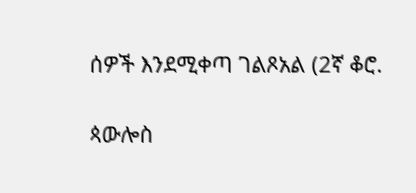ሰዎች እንደሚቀጣ ገልጾአል (2ኛ ቆሮ.

ጳውሎስ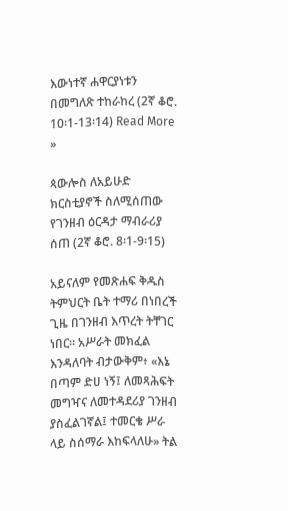እውነተኛ ሐዋርያነቱን በመግለጽ ተከራከረ (2ኛ ቆሮ. 10፡1-13፡14) Read More »

ጳውሎስ ለአይሁድ ክርስቲያኖች ስለሚሰጠው የገንዘብ ዕርዳታ ማብራሪያ ሰጠ (2ኛ ቆሮ. 8፡1-9፡15)

አይናለም የመጽሐፍ ቅዱስ ትምህርት ቤት ተማሪ በነበረች ጊዜ በገንዘብ እጥረት ትቸገር ነበር። አሥራት መክፈል እንዳለባት ብታውቅም፥ «እኔ በጣም ድሀ ነኝ፤ ለመጻሕፍት መግዣና ለመተዳደሪያ ገንዘብ ያስፈልገኛል፤ ተመርቄ ሥራ ላይ ስሰማራ እከፍላለሁ» ትል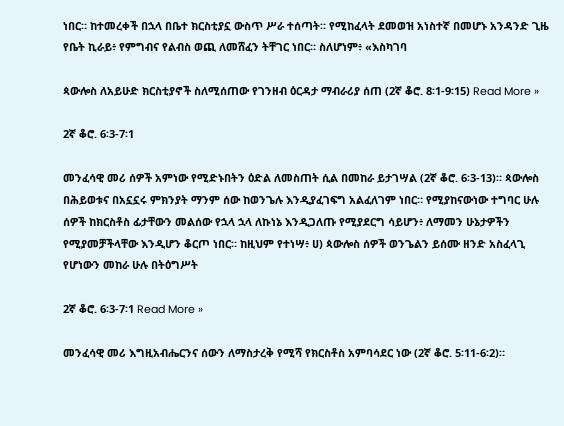ነበር። ከተመረቀች በኋላ በቤተ ክርስቲያኗ ውስጥ ሥራ ተሰጣት። የሚከፈላት ደመወዝ አነስተኛ በመሆኑ አንዳንድ ጊዜ የቤት ኪራይ፥ የምግብና የልብስ ወጪ ለመሸፈን ትቸገር ነበር። ስለሆነም፥ «እስካገባ

ጳውሎስ ለአይሁድ ክርስቲያኖች ስለሚሰጠው የገንዘብ ዕርዳታ ማብራሪያ ሰጠ (2ኛ ቆሮ. 8፡1-9፡15) Read More »

2ኛ ቆሮ. 6፡3-7፡1

መንፈሳዊ መሪ ሰዎች አምነው የሚድኑበትን ዕድል ለመስጠት ሲል በመከራ ይታገሣል (2ኛ ቆሮ. 6፡3-13)። ጳውሎስ በሕይወቱና በአኗኗሩ ምክንያት ማንም ሰው ከወንጌሉ እንዲያፈገፍግ አልፈለገም ነበር። የሚያከናውነው ተግባር ሁሉ ሰዎች ከክርስቶስ ፊታቸውን መልሰው የኋላ ኋላ ለኩነኔ እንዲጋለጡ የሚያደርግ ሳይሆን፥ ለማመን ሁኔታዎችን የሚያመቻችላቸው እንዲሆን ቆርጦ ነበር። ከዚህም የተነሣ፥ ሀ) ጳውሎስ ሰዎች ወንጌልን ይሰሙ ዘንድ አስፈላጊ የሆነውን መከራ ሁሉ በትዕግሥት

2ኛ ቆሮ. 6፡3-7፡1 Read More »

መንፈሳዊ መሪ እግዚአብሔርንና ሰውን ለማስታረቅ የሚሻ የክርስቶስ አምባሳደር ነው (2ኛ ቆሮ. 5፡11-6፡2)።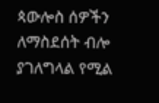ጳውሎስ ሰዎችን ለማስደሰት ብሎ ያገለግላል የሚል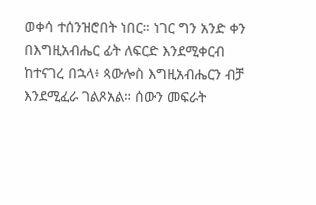ወቀሳ ተሰንዝሮበት ነበር። ነገር ግን አንድ ቀን በእግዚአብሔር ፊት ለፍርድ እንደሚቀርብ ከተናገረ በኋላ፥ ጳውሎስ እግዚአብሔርን ብቻ እንደሚፈራ ገልጾአል። ሰውን መፍራት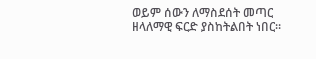ወይም ሰውን ለማስደሰት መጣር ዘላለማዊ ፍርድ ያስከትልበት ነበር።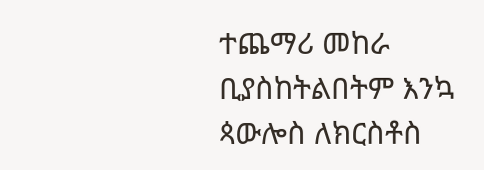ተጨማሪ መከራ ቢያስከትልበትም እንኳ ጳውሎስ ለክርስቶስ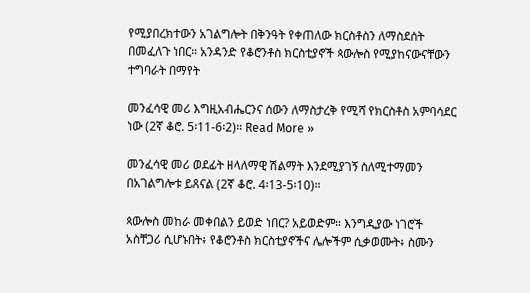የሚያበረክተውን አገልግሎት በቅንዓት የቀጠለው ክርስቶስን ለማስደሰት በመፈለጉ ነበር። አንዳንድ የቆሮንቶስ ክርስቲያኖች ጳውሎስ የሚያከናውናቸውን ተግባራት በማየት

መንፈሳዊ መሪ እግዚአብሔርንና ሰውን ለማስታረቅ የሚሻ የክርስቶስ አምባሳደር ነው (2ኛ ቆሮ. 5፡11-6፡2)። Read More »

መንፈሳዊ መሪ ወደፊት ዘላለማዊ ሽልማት እንደሚያገኝ ስለሚተማመን በአገልግሎቱ ይጸናል (2ኛ ቆሮ. 4፡13-5፡10)።

ጳውሎስ መከራ መቀበልን ይወድ ነበር? አይወድም። እንግዲያው ነገሮች አስቸጋሪ ሲሆኑበት፥ የቆሮንቶስ ክርስቲያኖችና ሌሎችም ሲቃወሙት፥ ስሙን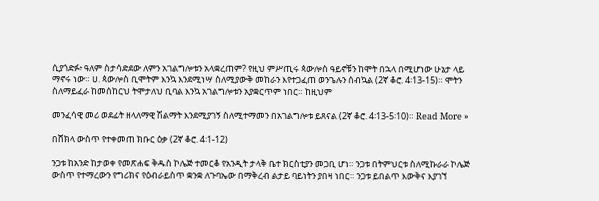ሲያጎድፉ፥ ዓለም ስታሳድደው ለምን አገልግሎቱን አላቋረጠም? የዚህ ምሥጢሩ ጳውሎስ ዓይኖቹን ከሞት በኋላ በሚሆነው ሁኔታ ላይ ማኖሩ ነው። ሀ. ጳውሎስ ቢሞትም እንኳ እንደሚነሣ ስለሚያውቅ መከራን እየተጋፈጠ ወንጌሉን ሰብኳል (2ኛ ቆሮ. 4፡13-15)። ሞትን ስለማይፈራ ከመሰከርህ ትሞታለህ ቢባል እንኳ አገልግሎቱን አያቋርጥም ነበር። ከዚህም

መንፈሳዊ መሪ ወደፊት ዘላለማዊ ሽልማት እንደሚያገኝ ስለሚተማመን በአገልግሎቱ ይጸናል (2ኛ ቆሮ. 4፡13-5፡10)። Read More »

በሸክላ ውስጥ የተቀመጠ ክቡር ዕቃ (2ኛ ቆሮ. 4፡1-12)

ንጋቱ ከአንድ ከታወቀ የመጽሐፍ ቅዱስ ኮሌጅ ተመርቆ የአንዲት ታላቅ ቤተ ክርስቲያን መጋቢ ሆነ። ንጋቱ በትምህርቱ ስለሚኩራራ ኮሌጅ ውስጥ የተማረውን የግሪክና የዕብራይስጥ ቋንቋ ለጉባኤው በማቅረብ ልታይ ባይነትን ያበዛ ነበር። ንጋቱ ይበልጥ እውቅና እያገኘ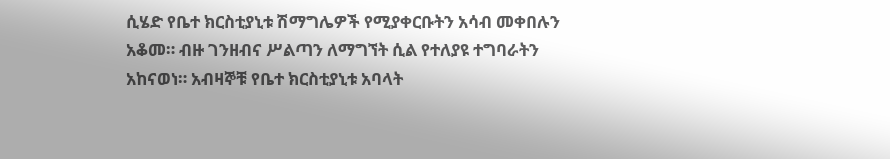ሲሄድ የቤተ ክርስቲያኒቱ ሽማግሌዎች የሚያቀርቡትን አሳብ መቀበሉን አቆመ። ብዙ ገንዘብና ሥልጣን ለማግኘት ሲል የተለያዩ ተግባራትን አከናወነ። አብዛኞቹ የቤተ ክርስቲያኒቱ አባላት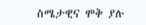ስሜታዊና ሞቅ ያሉ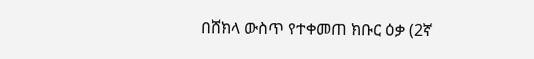በሸክላ ውስጥ የተቀመጠ ክቡር ዕቃ (2ኛ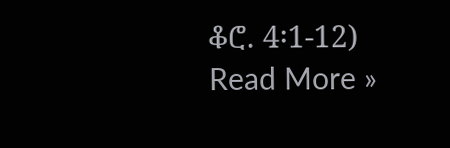ቆሮ. 4፡1-12) Read More »